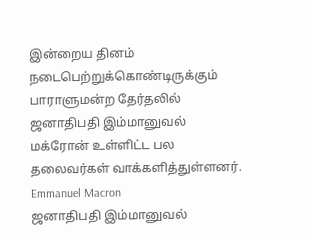இன்றைய தினம் நடைபெற்றுக்கொண்டிருக்கும் பாராளுமன்ற தேர்தலில் ஜனாதிபதி இம்மானுவல் மக்ரோன் உள்ளிட்ட பல தலைவர்கள் வாக்களித்துள்ளனர்.
Emmanuel Macron
ஜனாதிபதி இம்மானுவல்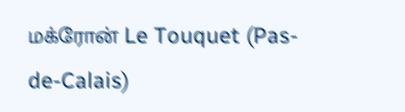மக்ரோன் Le Touquet (Pas-de-Calais)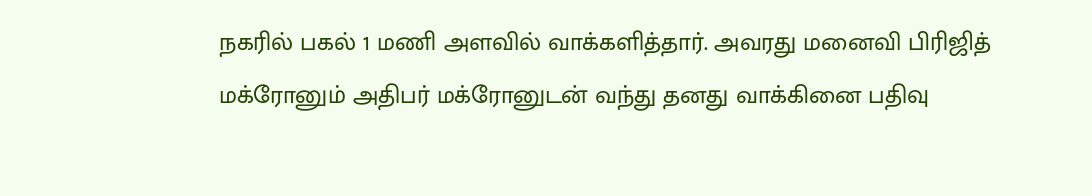நகரில் பகல் 1 மணி அளவில் வாக்களித்தார். அவரது மனைவி பிரிஜித் மக்ரோனும் அதிபர் மக்ரோனுடன் வந்து தனது வாக்கினை பதிவு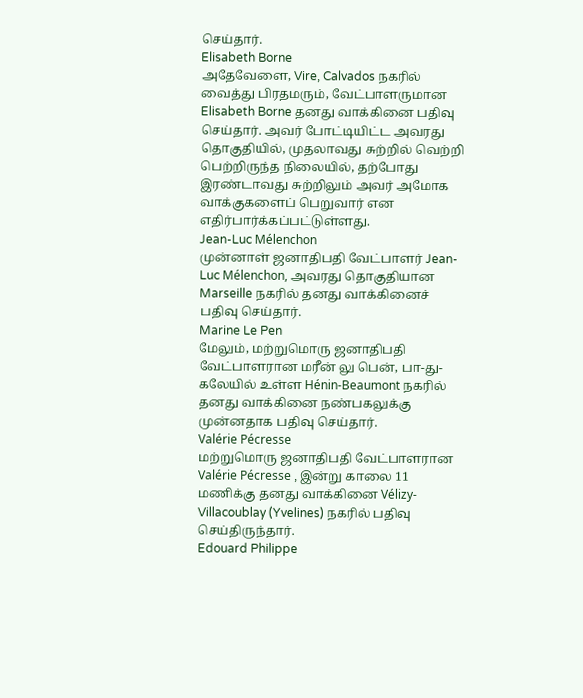செய்தார்.
Elisabeth Borne
அதேவேளை, Vire, Calvados நகரில் வைத்து பிரதமரும், வேட்பாளருமான Elisabeth Borne தனது வாக்கினை பதிவு செய்தார். அவர் போட்டியிட்ட அவரது தொகுதியில், முதலாவது சுற்றில் வெற்றி பெற்றிருந்த நிலையில், தற்போது இரண்டாவது சுற்றிலும் அவர் அமோக வாக்குகளைப் பெறுவார் என எதிர்பார்க்கப்பட்டுள்ளது.
Jean-Luc Mélenchon
முன்னாள் ஜனாதிபதி வேட்பாளர் Jean-Luc Mélenchon, அவரது தொகுதியான Marseille நகரில் தனது வாக்கினைச் பதிவு செய்தார்.
Marine Le Pen
மேலும், மற்றுமொரு ஜனாதிபதி வேட்பாளரான மரீன் லு பென், பா-து-கலேயில் உள்ள Hénin-Beaumont நகரில் தனது வாக்கினை நண்பகலுக்கு முன்னதாக பதிவு செய்தார்.
Valérie Pécresse
மற்றுமொரு ஜனாதிபதி வேட்பாளரான Valérie Pécresse , இன்று காலை 11 மணிக்கு தனது வாக்கினை Vélizy-Villacoublay (Yvelines) நகரில் பதிவு செய்திருந்தார்.
Edouard Philippe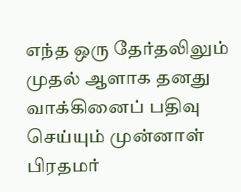எந்த ஒரு தேர்தலிலும் முதல் ஆளாக தனது வாக்கினைப் பதிவு செய்யும் முன்னாள் பிரதமர்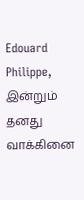Edouard Philippe, இன்றும் தனது வாக்கினை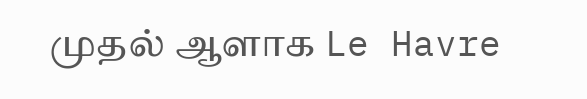முதல் ஆளாக Le Havre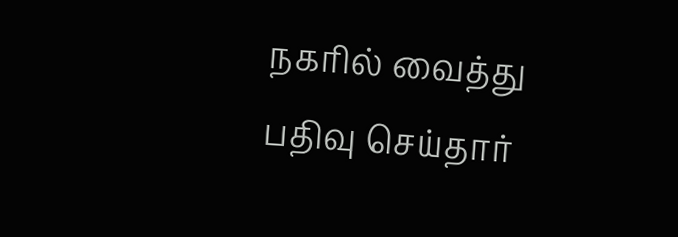நகரில் வைத்து பதிவு செய்தார்